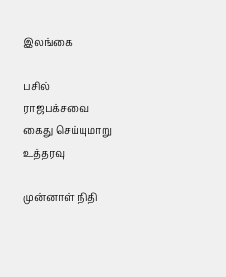இலங்கை

பசில் ராஜபக்சவை கைது செய்யுமாறு உத்தரவு

முன்னாள் நிதி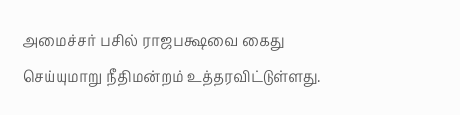அமைச்சர் பசில் ராஜபக்ஷவை கைது செய்யுமாறு நீதிமன்றம் உத்தரவிட்டுள்ளது.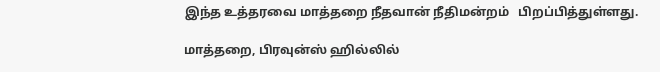இந்த உத்தரவை மாத்தறை நீதவான் நீதிமன்றம்   பிறப்பித்துள்ளது.

மாத்தறை, பிரவுன்ஸ் ஹில்லில்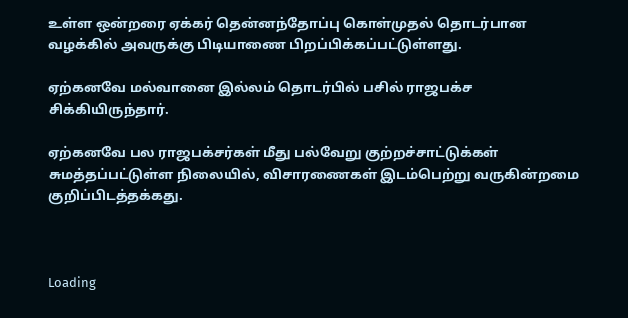உள்ள ஒன்றரை ஏக்கர் தென்னந்தோப்பு கொள்முதல் தொடர்பான வழக்கில் அவருக்கு பிடியாணை பிறப்பிக்கப்பட்டுள்ளது.

ஏற்கனவே மல்வானை இல்லம் தொடர்பில் பசில் ராஜபக்ச சிக்கியிருந்தார்.

ஏற்கனவே பல ராஜபக்சர்கள் மீது பல்வேறு குற்றச்சாட்டுக்கள் சுமத்தப்பட்டுள்ள நிலையில், விசாரணைகள் இடம்பெற்று வருகின்றமை குறிப்பிடத்தக்கது.



Loading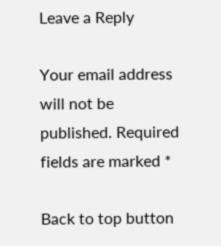Leave a Reply

Your email address will not be published. Required fields are marked *

Back to top button